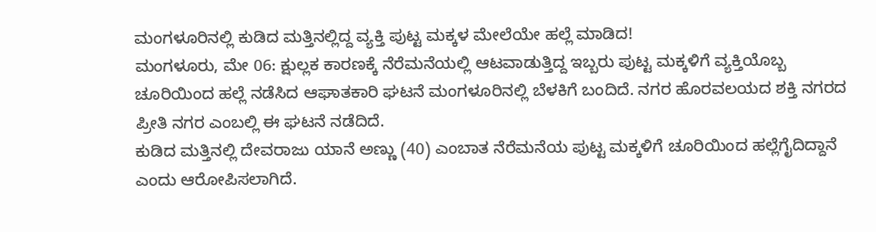ಮಂಗಳೂರಿನಲ್ಲಿ ಕುಡಿದ ಮತ್ತಿನಲ್ಲಿದ್ದ ವ್ಯಕ್ತಿ ಪುಟ್ಟ ಮಕ್ಕಳ ಮೇಲೆಯೇ ಹಲ್ಲೆ ಮಾಡಿದ!
ಮಂಗಳೂರು, ಮೇ 06: ಕ್ಷುಲ್ಲಕ ಕಾರಣಕ್ಕೆ ನೆರೆಮನೆಯಲ್ಲಿ ಆಟವಾಡುತ್ತಿದ್ದ ಇಬ್ಬರು ಪುಟ್ಟ ಮಕ್ಕಳಿಗೆ ವ್ಯಕ್ತಿಯೊಬ್ಬ ಚೂರಿಯಿಂದ ಹಲ್ಲೆ ನಡೆಸಿದ ಆಘಾತಕಾರಿ ಘಟನೆ ಮಂಗಳೂರಿನಲ್ಲಿ ಬೆಳಕಿಗೆ ಬಂದಿದೆ. ನಗರ ಹೊರವಲಯದ ಶಕ್ತಿ ನಗರದ ಪ್ರೀತಿ ನಗರ ಎಂಬಲ್ಲಿ ಈ ಘಟನೆ ನಡೆದಿದೆ.
ಕುಡಿದ ಮತ್ತಿನಲ್ಲಿ ದೇವರಾಜು ಯಾನೆ ಅಣ್ಣು (40) ಎಂಬಾತ ನೆರೆಮನೆಯ ಪುಟ್ಟ ಮಕ್ಕಳಿಗೆ ಚೂರಿಯಿಂದ ಹಲ್ಲೆಗೈದಿದ್ದಾನೆ ಎಂದು ಆರೋಪಿಸಲಾಗಿದೆ.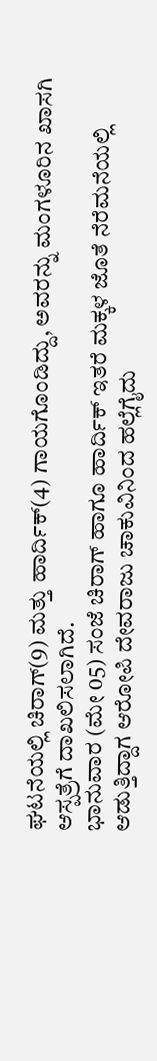ಘಟನೆಯಲ್ಲಿ ಚಿರಾಗ್(9) ಮತ್ತು ಹಾರ್ದಿಕ್(4) ಗಾಯಗೊಂಡಿದ್ದು, ಅವರನ್ನು ಮಂಗಳೂರಿನ ಖಾಸಗಿ ಆಸ್ಪತ್ರೆಗೆ ದಾಖಲಿಸಲಾಗಿದೆ.
ಭಾನುವಾರ (ಮೇ 05) ಸಂಜೆ ಚಿರಾಗ್ ಹಾಗೂ ಹಾರ್ದಿಕ್ ಇತರೆ ಮಕ್ಕಳ ಜೊತೆ ನೆರೆಮನೆಯಲ್ಲಿ ಆಡುತ್ತಿದ್ದಾಗ ಆರೋಪಿ ದೇವರಾಜು ಚಾಕುವಿನಿಂದ ಹಲ್ಲೆಗೈದು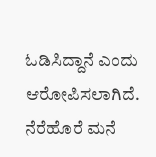ಓಡಿಸಿದ್ದಾನೆ ಎಂದು ಆರೋಪಿಸಲಾಗಿದೆ. ನೆರೆಹೊರೆ ಮನೆ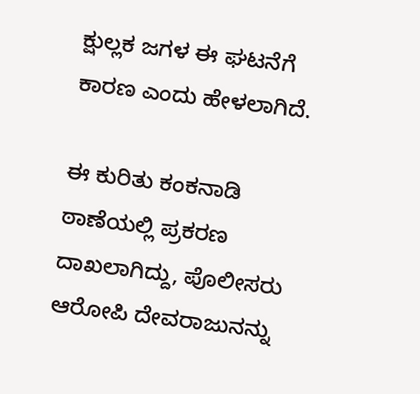ಕ್ಷುಲ್ಲಕ ಜಗಳ ಈ ಘಟನೆಗೆ ಕಾರಣ ಎಂದು ಹೇಳಲಾಗಿದೆ.

ಈ ಕುರಿತು ಕಂಕನಾಡಿ ಠಾಣೆಯಲ್ಲಿ ಪ್ರಕರಣ ದಾಖಲಾಗಿದ್ದು, ಪೊಲೀಸರು ಆರೋಪಿ ದೇವರಾಜುನನ್ನು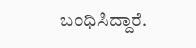ಬಂಧಿಸಿದ್ದಾರೆ.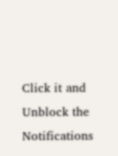Click it and Unblock the Notifications